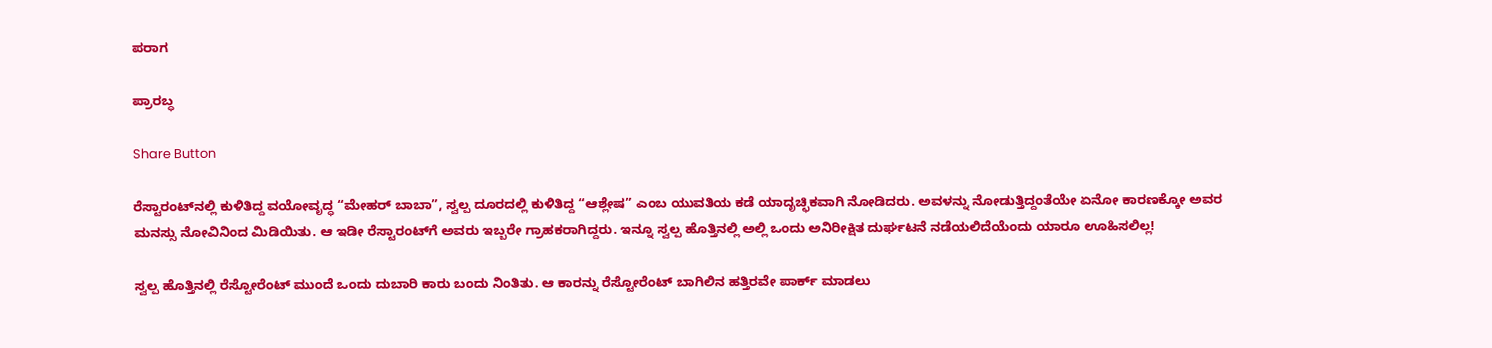ಪರಾಗ

ಪ್ರಾರಬ್ಧ

Share Button

ರೆಸ್ಟಾರಂಟ್‌ನಲ್ಲಿ ಕುಳಿತಿದ್ದ ವಯೋವೃದ್ಧ “ಮೇಹರ್ ಬಾಬಾ”, ಸ್ವಲ್ಪ ದೂರದಲ್ಲಿ ಕುಳಿತಿದ್ದ “ಆಶ್ಲೇಷ” ಎಂಬ ಯುವತಿಯ ಕಡೆ ಯಾದೃಚ್ಛಿಕವಾಗಿ ನೋಡಿದರು. ಅವಳನ್ನು ನೋಡುತ್ತಿದ್ದಂತೆಯೇ ಏನೋ ಕಾರಣಕ್ಕೋ ಅವರ ಮನಸ್ಸು ನೋವಿನಿಂದ ಮಿಡಿಯಿತು. ಆ ಇಡೀ ರೆಸ್ಟಾರಂಟ್‌ಗೆ ಅವರು ಇಬ್ಬರೇ ಗ್ರಾಹಕರಾಗಿದ್ದರು. ಇನ್ನೂ ಸ್ವಲ್ಪ ಹೊತ್ತಿನಲ್ಲಿ ಅಲ್ಲಿ ಒಂದು ಅನಿರೀಕ್ಷಿತ ದುರ್ಘಟನೆ ನಡೆಯಲಿದೆಯೆಂದು ಯಾರೂ ಊಹಿಸಲಿಲ್ಲ!

ಸ್ವಲ್ಪ ಹೊತ್ತಿನಲ್ಲಿ ರೆಸ್ಟೋರೆಂಟ್ ಮುಂದೆ ಒಂದು ದುಬಾರಿ ಕಾರು ಬಂದು ನಿಂತಿತು. ಆ ಕಾರನ್ನು ರೆಸ್ಟೋರೆಂಟ್ ಬಾಗಿಲಿನ ಹತ್ತಿರವೇ ಪಾರ್ಕ್ ಮಾಡಲು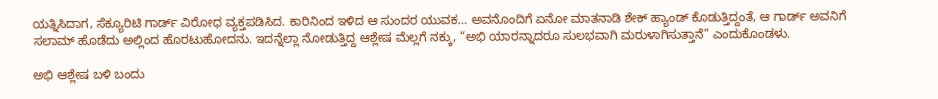ಯತ್ನಿಸಿದಾಗ, ಸೆಕ್ಯೂರಿಟಿ ಗಾರ್ಡ್ ವಿರೋಧ ವ್ಯಕ್ತಪಡಿಸಿದ. ಕಾರಿನಿಂದ ಇಳಿದ ಆ ಸುಂದರ ಯುವಕ… ಅವನೊಂದಿಗೆ ಏನೋ ಮಾತನಾಡಿ ಶೇಕ್ ಹ್ಯಾಂಡ್ ಕೊಡುತ್ತಿದ್ದಂತೆ, ಆ ಗಾರ್ಡ್ ಅವನಿಗೆ ಸಲಾಮ್ ಹೊಡೆದು ಅಲ್ಲಿಂದ ಹೊರಟುಹೋದನು. ಇದನ್ನೆಲ್ಲಾ ನೋಡುತ್ತಿದ್ದ ಆಶ್ಲೇಷ ಮೆಲ್ಲಗೆ ನಕ್ಕು, “ಅಭಿ ಯಾರನ್ನಾದರೂ ಸುಲಭವಾಗಿ ಮರುಳಾಗಿಸುತ್ತಾನೆ” ಎಂದುಕೊಂಡಳು.

ಅಭಿ ಆಶ್ಲೇಷ ಬಳಿ ಬಂದು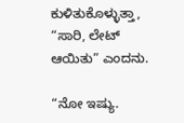ಕುಳಿತುಕೊಳ್ಳುತ್ತಾ, “ಸಾರಿ, ಲೇಟ್ ಆಯಿತು” ಎಂದನು.

“ನೋ ಇಷ್ಯು.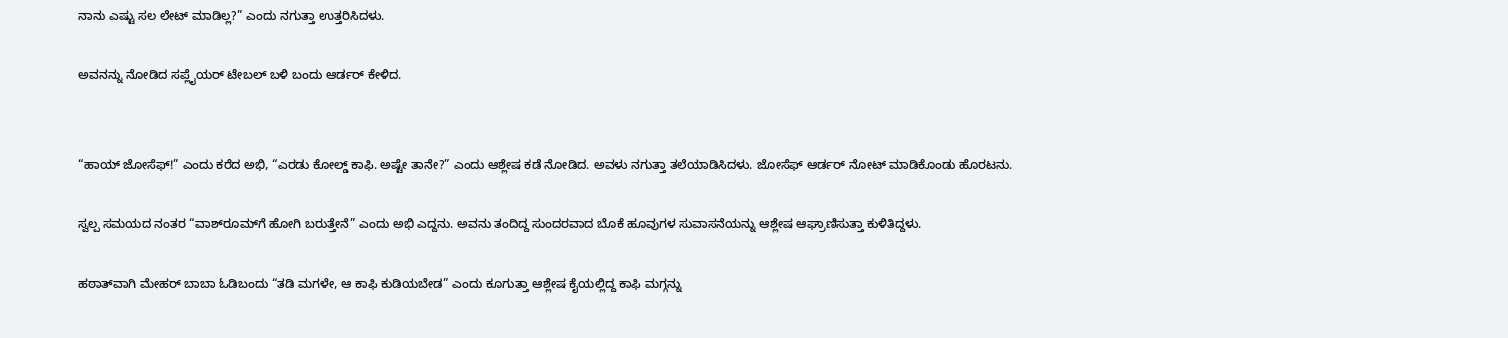ನಾನು ಎಷ್ಟು ಸಲ ಲೇಟ್ ಮಾಡಿಲ್ಲ?” ಎಂದು ನಗುತ್ತಾ ಉತ್ತರಿಸಿದಳು.

ಅವನನ್ನು ನೋಡಿದ ಸಪ್ಲೈಯರ್ ಟೇಬಲ್ ಬಳಿ ಬಂದು ಆರ್ಡರ್ ಕೇಳಿದ.


“ಹಾಯ್ ಜೋಸೆಫ್!” ಎಂದು ಕರೆದ ಅಭಿ, “ಎರಡು ಕೋಲ್ಡ್ ಕಾಫಿ. ಅಷ್ಟೇ ತಾನೇ?” ಎಂದು ಆಶ್ಲೇಷ ಕಡೆ ನೋಡಿದ. ಅವಳು ನಗುತ್ತಾ ತಲೆಯಾಡಿಸಿದಳು. ಜೋಸೆಫ್ ಆರ್ಡರ್ ನೋಟ್ ಮಾಡಿಕೊಂಡು ಹೊರಟನು.

ಸ್ವಲ್ಪ ಸಮಯದ ನಂತರ “ವಾಶ್‌ರೂಮ್‌ಗೆ ಹೋಗಿ ಬರುತ್ತೇನೆ” ಎಂದು ಅಭಿ ಎದ್ದನು. ಅವನು ತಂದಿದ್ದ ಸುಂದರವಾದ ಬೊಕೆ ಹೂವುಗಳ ಸುವಾಸನೆಯನ್ನು ಆಶ್ಲೇಷ ಆಘ್ರಾಣಿಸುತ್ತಾ ಕುಳಿತಿದ್ದಳು.

ಹಠಾತ್‌ವಾಗಿ ಮೇಹರ್ ಬಾಬಾ ಓಡಿಬಂದು “ತಡಿ ಮಗಳೇ, ಆ ಕಾಫಿ ಕುಡಿಯಬೇಡ” ಎಂದು ಕೂಗುತ್ತಾ ಆಶ್ಲೇಷ ಕೈಯಲ್ಲಿದ್ದ ಕಾಫಿ ಮಗ್ಗನ್ನು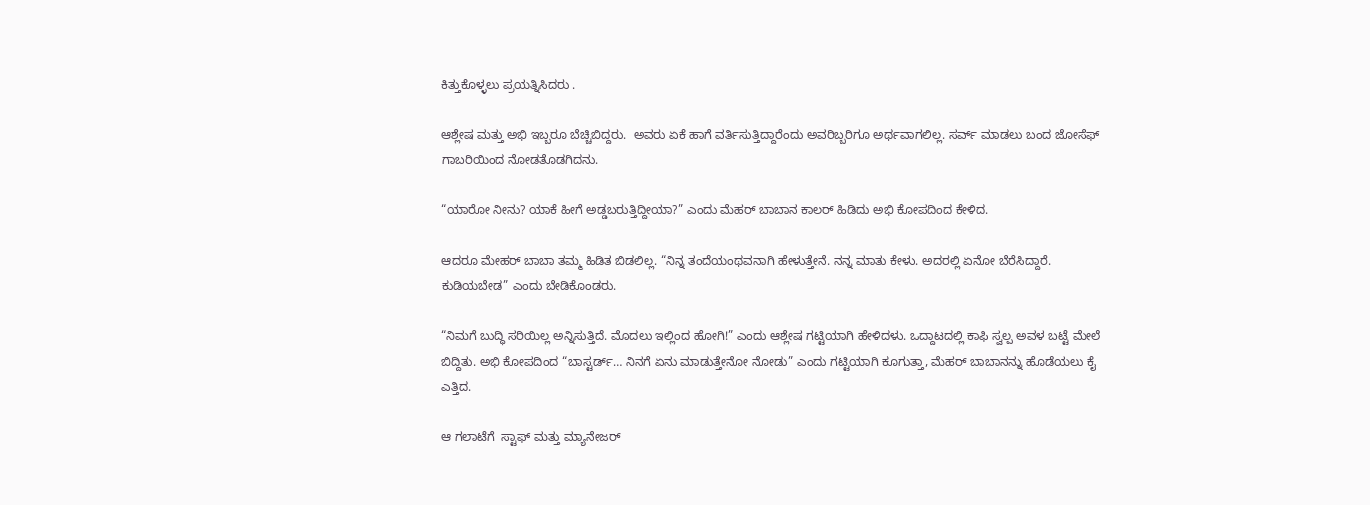ಕಿತ್ತುಕೊಳ್ಳಲು ಪ್ರಯತ್ನಿಸಿದರು .

ಆಶ್ಲೇಷ ಮತ್ತು ಅಭಿ ಇಬ್ಬರೂ ಬೆಚ್ಚಿಬಿದ್ದರು.  ಅವರು ಏಕೆ ಹಾಗೆ ವರ್ತಿಸುತ್ತಿದ್ದಾರೆಂದು ಅವರಿಬ್ಬರಿಗೂ ಅರ್ಥವಾಗಲಿಲ್ಲ. ಸರ್ವ್ ಮಾಡಲು ಬಂದ ಜೋಸೆಫ್ ಗಾಬರಿಯಿಂದ ನೋಡತೊಡಗಿದನು.

“ಯಾರೋ ನೀನು? ಯಾಕೆ ಹೀಗೆ ಅಡ್ಡಬರುತ್ತಿದ್ದೀಯಾ?” ಎಂದು ಮೆಹರ್ ಬಾಬಾನ ಕಾಲರ್ ಹಿಡಿದು ಅಭಿ ಕೋಪದಿಂದ ಕೇಳಿದ.

ಆದರೂ ಮೇಹರ್ ಬಾಬಾ ತಮ್ಮ ಹಿಡಿತ ಬಿಡಲಿಲ್ಲ. “ನಿನ್ನ ತಂದೆಯಂಥವನಾಗಿ ಹೇಳುತ್ತೇನೆ. ನನ್ನ ಮಾತು ಕೇಳು. ಅದರಲ್ಲಿ ಏನೋ ಬೆರೆಸಿದ್ದಾರೆ. ಕುಡಿಯಬೇಡ” ಎಂದು ಬೇಡಿಕೊಂಡರು.

“ನಿಮಗೆ ಬುದ್ಧಿ ಸರಿಯಿಲ್ಲ ಅನ್ನಿಸುತ್ತಿದೆ. ಮೊದಲು ಇಲ್ಲಿಂದ ಹೋಗಿ!” ಎಂದು ಆಶ್ಲೇಷ ಗಟ್ಟಿಯಾಗಿ ಹೇಳಿದಳು. ಒದ್ದಾಟದಲ್ಲಿ ಕಾಫಿ ಸ್ವಲ್ಪ ಅವಳ ಬಟ್ಟೆ ಮೇಲೆ ಬಿದ್ದಿತು. ಅಭಿ ಕೋಪದಿಂದ “ಬಾಸ್ಟರ್ಡ್… ನಿನಗೆ ಏನು ಮಾಡುತ್ತೇನೋ ನೋಡು” ಎಂದು ಗಟ್ಟಿಯಾಗಿ ಕೂಗುತ್ತಾ, ಮೆಹರ್ ಬಾಬಾನನ್ನು ಹೊಡೆಯಲು ಕೈ ಎತ್ತಿದ.

ಆ ಗಲಾಟೆಗೆ  ಸ್ಟಾಫ್ ಮತ್ತು ಮ್ಯಾನೇಜರ್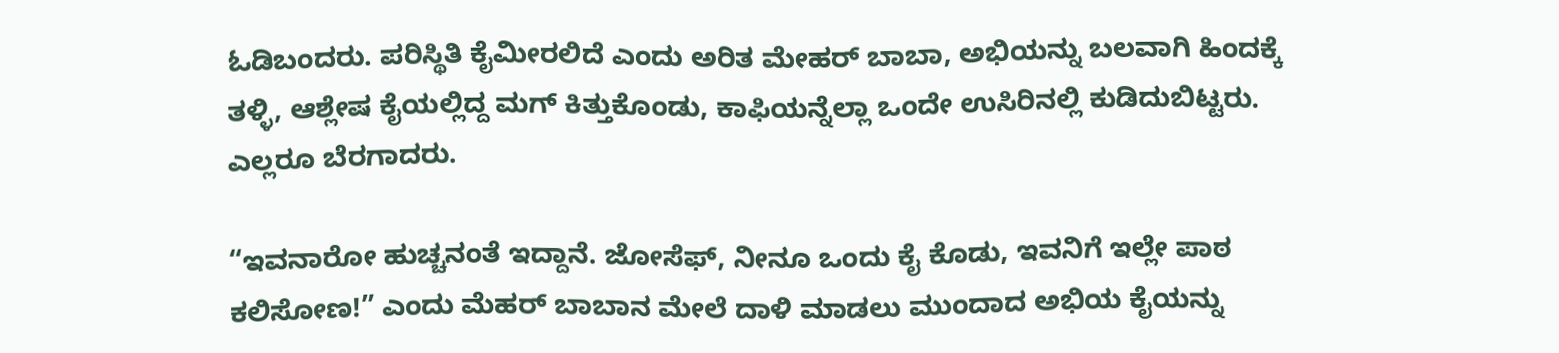ಓಡಿಬಂದರು. ಪರಿಸ್ಥಿತಿ ಕೈಮೀರಲಿದೆ ಎಂದು ಅರಿತ ಮೇಹರ್ ಬಾಬಾ, ಅಭಿಯನ್ನು ಬಲವಾಗಿ ಹಿಂದಕ್ಕೆ ತಳ್ಳಿ, ಆಶ್ಲೇಷ ಕೈಯಲ್ಲಿದ್ದ ಮಗ್ ಕಿತ್ತುಕೊಂಡು, ಕಾಫಿಯನ್ನೆಲ್ಲಾ ಒಂದೇ ಉಸಿರಿನಲ್ಲಿ ಕುಡಿದುಬಿಟ್ಟರು.  ಎಲ್ಲರೂ ಬೆರಗಾದರು.

“ಇವನಾರೋ ಹುಚ್ಚನಂತೆ ಇದ್ದಾನೆ. ಜೋಸೆಫ್, ನೀನೂ ಒಂದು ಕೈ ಕೊಡು, ಇವನಿಗೆ ಇಲ್ಲೇ ಪಾಠ ಕಲಿಸೋಣ!” ಎಂದು ಮೆಹರ್ ಬಾಬಾನ ಮೇಲೆ ದಾಳಿ ಮಾಡಲು ಮುಂದಾದ ಅಭಿಯ ಕೈಯನ್ನು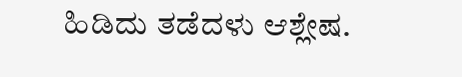ಹಿಡಿದು ತಡೆದಳು ಆಶ್ಲೇಷ.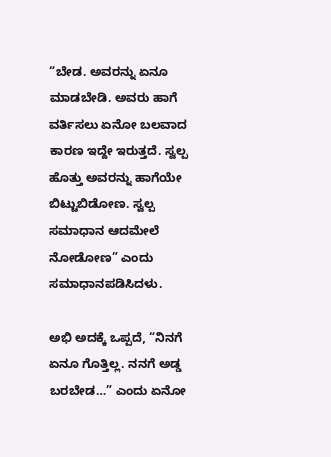“ಬೇಡ. ಅವರನ್ನು ಏನೂ ಮಾಡಬೇಡಿ. ಅವರು ಹಾಗೆ ವರ್ತಿಸಲು ಏನೋ ಬಲವಾದ ಕಾರಣ ಇದ್ದೇ ಇರುತ್ತದೆ. ಸ್ವಲ್ಪ ಹೊತ್ತು ಅವರನ್ನು ಹಾಗೆಯೇ ಬಿಟ್ಟುಬಿಡೋಣ. ಸ್ವಲ್ಪ ಸಮಾಧಾನ ಆದಮೇಲೆ ನೋಡೋಣ” ಎಂದು ಸಮಾಧಾನಪಡಿಸಿದಳು.

ಅಭಿ ಅದಕ್ಕೆ ಒಪ್ಪದೆ, “ನಿನಗೆ ಏನೂ ಗೊತ್ತಿಲ್ಲ. ನನಗೆ ಅಡ್ಡ ಬರಬೇಡ…” ಎಂದು ಏನೋ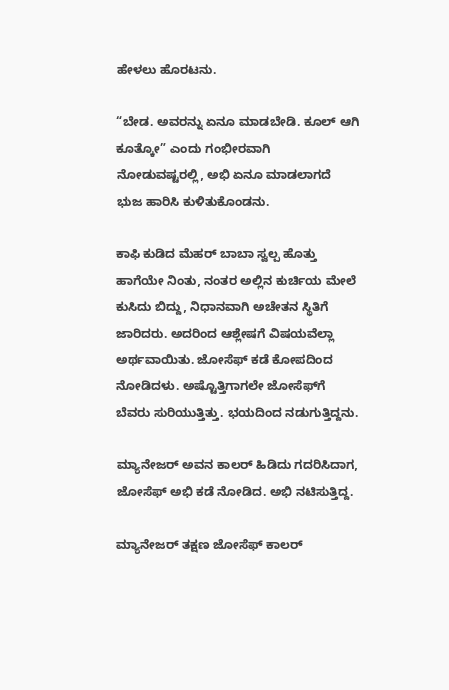ಹೇಳಲು ಹೊರಟನು.

“ಬೇಡ. ಅವರನ್ನು ಏನೂ ಮಾಡಬೇಡಿ. ಕೂಲ್ ಆಗಿ ಕೂತ್ಕೋ” ಎಂದು ಗಂಭೀರವಾಗಿ ನೋಡುವಷ್ಟರಲ್ಲಿ, ಅಭಿ ಏನೂ ಮಾಡಲಾಗದೆ ಭುಜ ಹಾರಿಸಿ ಕುಳಿತುಕೊಂಡನು.

ಕಾಫಿ ಕುಡಿದ ಮೆಹರ್ ಬಾಬಾ ಸ್ವಲ್ಪ ಹೊತ್ತು ಹಾಗೆಯೇ ನಿಂತು, ನಂತರ ಅಲ್ಲಿನ ಕುರ್ಚಿಯ ಮೇಲೆ ಕುಸಿದು ಬಿದ್ದು, ನಿಧಾನವಾಗಿ ಅಚೇತನ ಸ್ಥಿತಿಗೆ ಜಾರಿದರು. ಅದರಿಂದ ಆಶ್ಲೇಷಗೆ ವಿಷಯವೆಲ್ಲಾ ಅರ್ಥವಾಯಿತು. ಜೋಸೆಫ್ ಕಡೆ ಕೋಪದಿಂದ ನೋಡಿದಳು. ಅಷ್ಟೊತ್ತಿಗಾಗಲೇ ಜೋಸೆಫ್‌ಗೆ ಬೆವರು ಸುರಿಯುತ್ತಿತ್ತು. ಭಯದಿಂದ ನಡುಗುತ್ತಿದ್ದನು.

ಮ್ಯಾನೇಜರ್ ಅವನ ಕಾಲರ್ ಹಿಡಿದು ಗದರಿಸಿದಾಗ, ಜೋಸೆಫ್ ಅಭಿ ಕಡೆ ನೋಡಿದ. ಅಭಿ ನಟಿಸುತ್ತಿದ್ದ.

ಮ್ಯಾನೇಜರ್ ತಕ್ಷಣ ಜೋಸೆಫ್ ಕಾಲರ್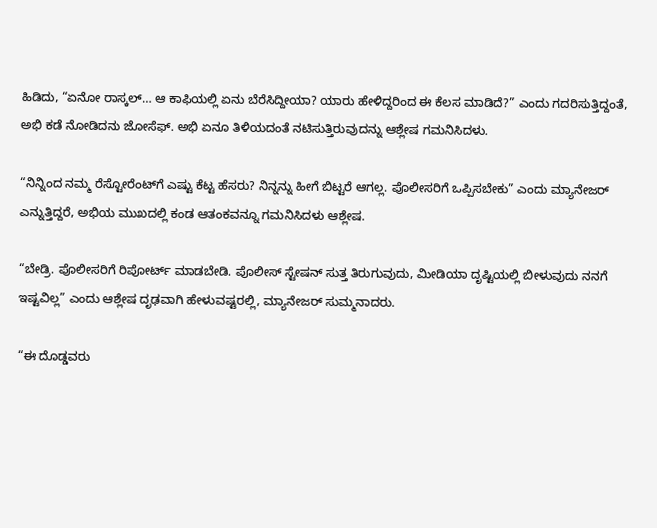ಹಿಡಿದು, “ಏನೋ ರಾಸ್ಕಲ್… ಆ ಕಾಫಿಯಲ್ಲಿ ಏನು ಬೆರೆಸಿದ್ದೀಯಾ? ಯಾರು ಹೇಳಿದ್ದರಿಂದ ಈ ಕೆಲಸ ಮಾಡಿದೆ?” ಎಂದು ಗದರಿಸುತ್ತಿದ್ದಂತೆ, ಅಭಿ ಕಡೆ ನೋಡಿದನು ಜೋಸೆಫ್. ಅಭಿ ಏನೂ ತಿಳಿಯದಂತೆ ನಟಿಸುತ್ತಿರುವುದನ್ನು ಆಶ್ಲೇಷ ಗಮನಿಸಿದಳು.

“ನಿನ್ನಿಂದ ನಮ್ಮ ರೆಸ್ಟೋರೆಂಟ್‌ಗೆ ಎಷ್ಟು ಕೆಟ್ಟ ಹೆಸರು? ನಿನ್ನನ್ನು ಹೀಗೆ ಬಿಟ್ಟರೆ ಆಗಲ್ಲ. ಪೊಲೀಸರಿಗೆ ಒಪ್ಪಿಸಬೇಕು” ಎಂದು ಮ್ಯಾನೇಜರ್ ಎನ್ನುತ್ತಿದ್ದರೆ, ಅಭಿಯ ಮುಖದಲ್ಲಿ ಕಂಡ ಆತಂಕವನ್ನೂ ಗಮನಿಸಿದಳು ಆಶ್ಲೇಷ.

“ಬೇಡ್ರಿ. ಪೊಲೀಸರಿಗೆ ರಿಪೋರ್ಟ್ ಮಾಡಬೇಡಿ. ಪೊಲೀಸ್ ಸ್ಟೇಷನ್ ಸುತ್ತ ತಿರುಗುವುದು, ಮೀಡಿಯಾ ದೃಷ್ಟಿಯಲ್ಲಿ ಬೀಳುವುದು ನನಗೆ ಇಷ್ಟವಿಲ್ಲ” ಎಂದು ಆಶ್ಲೇಷ ದೃಢವಾಗಿ ಹೇಳುವಷ್ಟರಲ್ಲಿ, ಮ್ಯಾನೇಜರ್ ಸುಮ್ಮನಾದರು.

“ಈ ದೊಡ್ಡವರು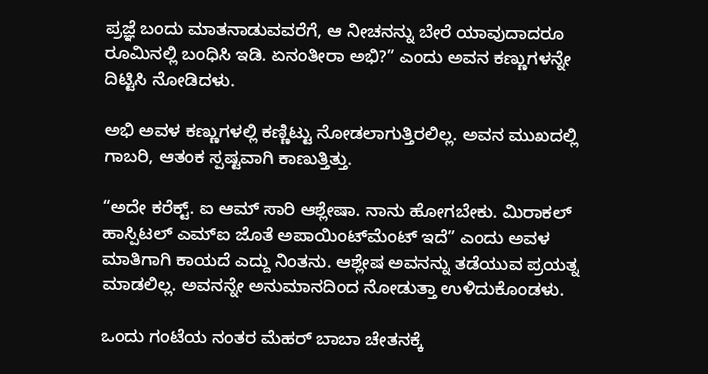ಪ್ರಜ್ಞೆ ಬಂದು ಮಾತನಾಡುವವರೆಗೆ, ಆ ನೀಚನನ್ನು ಬೇರೆ ಯಾವುದಾದರೂ ರೂಮಿನಲ್ಲಿ ಬಂಧಿಸಿ ಇಡಿ. ಏನಂತೀರಾ ಅಭಿ?” ಎಂದು ಅವನ ಕಣ್ಣುಗಳನ್ನೇ ದಿಟ್ಟಿಸಿ ನೋಡಿದಳು.

ಅಭಿ ಅವಳ ಕಣ್ಣುಗಳಲ್ಲಿ ಕಣ್ಣಿಟ್ಟು ನೋಡಲಾಗುತ್ತಿರಲಿಲ್ಲ. ಅವನ ಮುಖದಲ್ಲಿ ಗಾಬರಿ, ಆತಂಕ ಸ್ಪಷ್ಟವಾಗಿ ಕಾಣುತ್ತಿತ್ತು.

“ಅದೇ ಕರೆಕ್ಟ್. ಐ ಆಮ್ ಸಾರಿ ಆಶ್ಲೇಷಾ. ನಾನು ಹೋಗಬೇಕು. ಮಿರಾಕಲ್ ಹಾಸ್ಪಿಟಲ್ ಎಮ್‌ಐ ಜೊತೆ ಅಪಾಯಿಂಟ್‌ಮೆಂಟ್ ಇದೆ” ಎಂದು ಅವಳ ಮಾತಿಗಾಗಿ ಕಾಯದೆ ಎದ್ದು ನಿಂತನು. ಆಶ್ಲೇಷ ಅವನನ್ನು ತಡೆಯುವ ಪ್ರಯತ್ನ ಮಾಡಲಿಲ್ಲ. ಅವನನ್ನೇ ಅನುಮಾನದಿಂದ ನೋಡುತ್ತಾ ಉಳಿದುಕೊಂಡಳು.

ಒಂದು ಗಂಟೆಯ ನಂತರ ಮೆಹರ್ ಬಾಬಾ ಚೇತನಕ್ಕೆ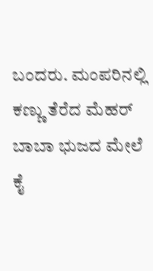ಬಂದರು. ಮಂಪರಿನಲ್ಲಿ ಕಣ್ಣು ತೆರೆದ ಮೆಹರ್ ಬಾಬಾ ಭುಜದ ಮೇಲೆ ಕೈ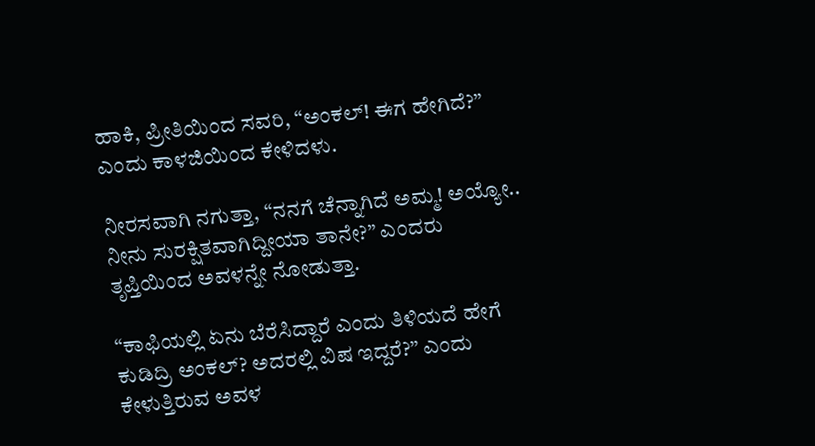ಹಾಕಿ, ಪ್ರೀತಿಯಿಂದ ಸವರಿ, “ಅಂಕಲ್! ಈಗ ಹೇಗಿದೆ?” ಎಂದು ಕಾಳಜಿಯಿಂದ ಕೇಳಿದಳು.

ನೀರಸವಾಗಿ ನಗುತ್ತಾ, “ನನಗೆ ಚೆನ್ನಾಗಿದೆ ಅಮ್ಮ! ಅಯ್ಯೋ.. ನೀನು ಸುರಕ್ಷಿತವಾಗಿದ್ದೀಯಾ ತಾನೇ?” ಎಂದರು ತೃಪ್ತಿಯಿಂದ ಅವಳನ್ನೇ ನೋಡುತ್ತಾ.

“ಕಾಫಿಯಲ್ಲಿ ಏನು ಬೆರೆಸಿದ್ದಾರೆ ಎಂದು ತಿಳಿಯದೆ ಹೇಗೆ ಕುಡಿದ್ರಿ ಅಂಕಲ್? ಅದರಲ್ಲಿ ವಿಷ ಇದ್ದರೆ?” ಎಂದು ಕೇಳುತ್ತಿರುವ ಅವಳ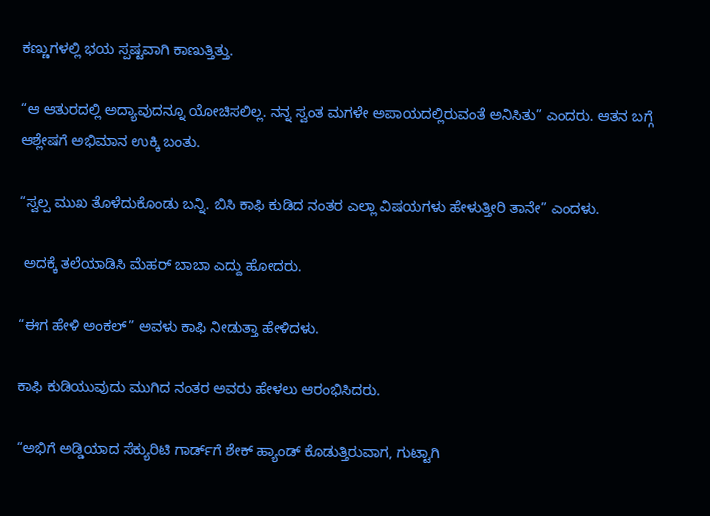ಕಣ್ಣುಗಳಲ್ಲಿ ಭಯ ಸ್ಪಷ್ಟವಾಗಿ ಕಾಣುತ್ತಿತ್ತು.

“ಆ ಆತುರದಲ್ಲಿ ಅದ್ಯಾವುದನ್ನೂ ಯೋಚಿಸಲಿಲ್ಲ. ನನ್ನ ಸ್ವಂತ ಮಗಳೇ ಅಪಾಯದಲ್ಲಿರುವಂತೆ ಅನಿಸಿತು” ಎಂದರು. ಆತನ ಬಗ್ಗೆ ಆಶ್ಲೇಷಗೆ ಅಭಿಮಾನ ಉಕ್ಕಿ ಬಂತು.

“ಸ್ವಲ್ಪ ಮುಖ ತೊಳೆದುಕೊಂಡು ಬನ್ನಿ. ಬಿಸಿ ಕಾಫಿ ಕುಡಿದ ನಂತರ ಎಲ್ಲಾ ವಿಷಯಗಳು ಹೇಳುತ್ತೀರಿ ತಾನೇ” ಎಂದಳು.

 ಅದಕ್ಕೆ ತಲೆಯಾಡಿಸಿ ಮೆಹರ್ ಬಾಬಾ ಎದ್ದು ಹೋದರು.

“ಈಗ ಹೇಳಿ ಅಂಕಲ್” ಅವಳು ಕಾಫಿ ನೀಡುತ್ತಾ ಹೇಳಿದಳು.

ಕಾಫಿ ಕುಡಿಯುವುದು ಮುಗಿದ ನಂತರ ಅವರು ಹೇಳಲು ಆರಂಭಿಸಿದರು.

“ಅಭಿಗೆ ಅಡ್ಡಿಯಾದ ಸೆಕ್ಯುರಿಟಿ ಗಾರ್ಡ್‌ಗೆ ಶೇಕ್ ಹ್ಯಾಂಡ್ ಕೊಡುತ್ತಿರುವಾಗ, ಗುಟ್ಟಾಗಿ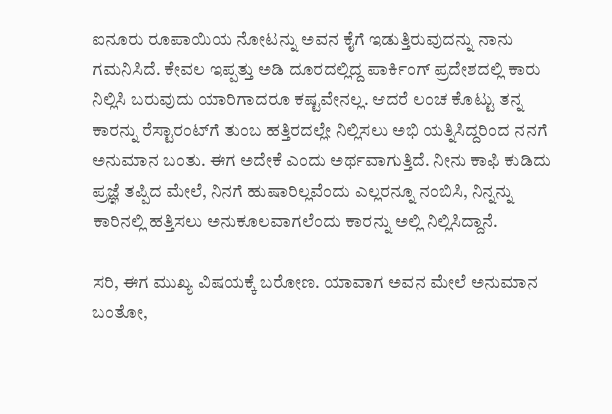ಐನೂರು ರೂಪಾಯಿಯ ನೋಟನ್ನು ಅವನ ಕೈಗೆ ಇಡುತ್ತಿರುವುದನ್ನು ನಾನು ಗಮನಿಸಿದೆ. ಕೇವಲ ಇಪ್ಪತ್ತು ಅಡಿ ದೂರದಲ್ಲಿದ್ದ ಪಾರ್ಕಿಂಗ್ ಪ್ರದೇಶದಲ್ಲಿ ಕಾರು ನಿಲ್ಲಿಸಿ ಬರುವುದು ಯಾರಿಗಾದರೂ ಕಷ್ಟವೇನಲ್ಲ. ಆದರೆ ಲಂಚ ಕೊಟ್ಟು ತನ್ನ ಕಾರನ್ನು ರೆಸ್ಟಾರಂಟ್‌ಗೆ ತುಂಬ ಹತ್ತಿರದಲ್ಲೇ ನಿಲ್ಲಿಸಲು ಅಭಿ ಯತ್ನಿಸಿದ್ದರಿಂದ ನನಗೆ ಅನುಮಾನ ಬಂತು. ಈಗ ಅದೇಕೆ ಎಂದು ಅರ್ಥವಾಗುತ್ತಿದೆ. ನೀನು ಕಾಫಿ ಕುಡಿದು ಪ್ರಜ್ಞೆ ತಪ್ಪಿದ ಮೇಲೆ, ನಿನಗೆ ಹುಷಾರಿಲ್ಲವೆಂದು ಎಲ್ಲರನ್ನೂ ನಂಬಿಸಿ, ನಿನ್ನನ್ನು ಕಾರಿನಲ್ಲಿ ಹತ್ತಿಸಲು ಅನುಕೂಲವಾಗಲೆಂದು ಕಾರನ್ನು ಅಲ್ಲಿ ನಿಲ್ಲಿಸಿದ್ದಾನೆ.

ಸರಿ, ಈಗ ಮುಖ್ಯ ವಿಷಯಕ್ಕೆ ಬರೋಣ. ಯಾವಾಗ ಅವನ ಮೇಲೆ ಅನುಮಾನ ಬಂತೋ,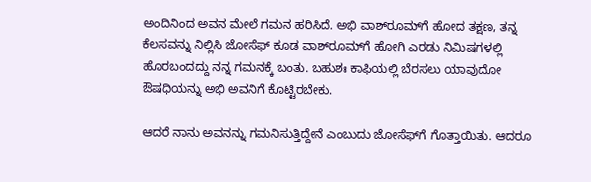ಅಂದಿನಿಂದ ಅವನ ಮೇಲೆ ಗಮನ ಹರಿಸಿದೆ. ಅಭಿ ವಾಶ್‌ರೂಮ್‌ಗೆ ಹೋದ ತಕ್ಷಣ, ತನ್ನ ಕೆಲಸವನ್ನು ನಿಲ್ಲಿಸಿ ಜೋಸೆಫ್ ಕೂಡ ವಾಶ್‌ರೂಮ್‌ಗೆ ಹೋಗಿ ಎರಡು ನಿಮಿಷಗಳಲ್ಲಿ ಹೊರಬಂದದ್ದು ನನ್ನ ಗಮನಕ್ಕೆ ಬಂತು. ಬಹುಶಃ ಕಾಫಿಯಲ್ಲಿ ಬೆರಸಲು ಯಾವುದೋ ಔಷಧಿಯನ್ನು ಅಭಿ ಅವನಿಗೆ ಕೊಟ್ಟಿರಬೇಕು.

ಆದರೆ ನಾನು ಅವನನ್ನು ಗಮನಿಸುತ್ತಿದ್ದೇನೆ ಎಂಬುದು ಜೋಸೆಫ್‌ಗೆ ಗೊತ್ತಾಯಿತು. ಆದರೂ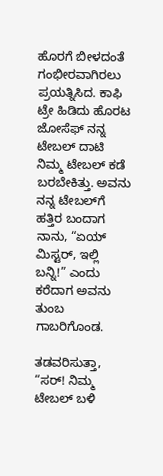ಹೊರಗೆ ಬೀಳದಂತೆ ಗಂಭೀರವಾಗಿರಲು ಪ್ರಯತ್ನಿಸಿದ. ಕಾಫಿ ಟ್ರೇ ಹಿಡಿದು ಹೊರಟ ಜೋಸೆಫ್ ನನ್ನ ಟೇಬಲ್ ದಾಟಿ ನಿಮ್ಮ ಟೇಬಲ್ ಕಡೆ ಬರಬೇಕಿತ್ತು. ಅವನು ನನ್ನ ಟೇಬಲ್‌ಗೆ ಹತ್ತಿರ ಬಂದಾಗ ನಾನು, “ಏಯ್ ಮಿಸ್ಟರ್, ಇಲ್ಲಿ ಬನ್ನಿ!” ಎಂದು ಕರೆದಾಗ ಅವನು ತುಂಬ ಗಾಬರಿಗೊಂಡ.

ತಡವರಿಸುತ್ತಾ, “ಸರ್! ನಿಮ್ಮ ಟೇಬಲ್ ಬಳಿ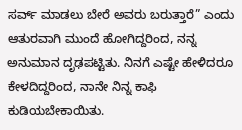ಸರ್ವ್ ಮಾಡಲು ಬೇರೆ ಅವರು ಬರುತ್ತಾರೆ” ಎಂದು ಆತುರವಾಗಿ ಮುಂದೆ ಹೋಗಿದ್ದರಿಂದ, ನನ್ನ ಅನುಮಾನ ದೃಢಪಟ್ಟಿತು. ನಿನಗೆ ಎಷ್ಟೇ ಹೇಳಿದರೂ ಕೇಳದಿದ್ದರಿಂದ, ನಾನೇ ನಿನ್ನ ಕಾಫಿ ಕುಡಿಯಬೇಕಾಯಿತು.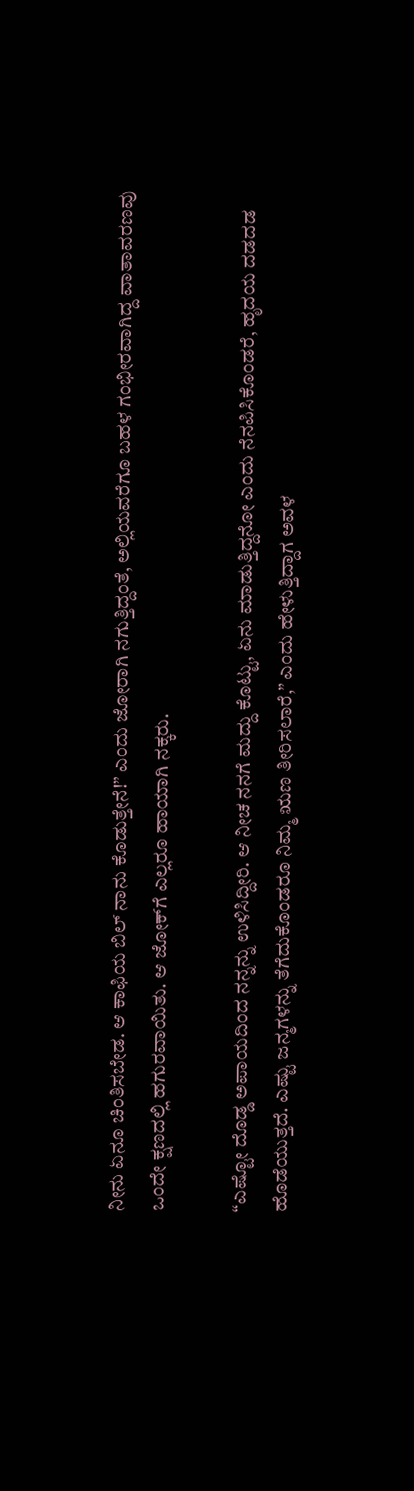ನೀನು ಏನೂ ಚಿಂತಿಸಬೇಡ. ಆ ಕಾಫಿಯ ಬಿಲ್ ನಾನು ಕೊಡುತ್ತೇನೆ!” ಎಂದು ಜೋರಾಗಿ ನಗುತ್ತಿದ್ದಂತೆ, ಅಲ್ಲಿಯವರೆಗೂ ಬಹಳ ಗಂಭೀರವಾಗಿದ್ದ ವಾತಾವರಣವು ಒಂದೇ ಕ್ಷಣದಲ್ಲಿ ಹಗುರವಾಯಿತು. ಆ ಜೋಕ್‌ಗೆ ಎಲ್ಲರೂ ಹಾಯಾಗಿ ನಕ್ಕರು.

“ಎಷ್ಟೋ ದೊಡ್ಡ ಅಪಾಯದಿಂದ ನನ್ನನ್ನು ಉಳಿಸಿದ್ದೀರಿ. ಆ ನೀಚ ನನಗೆ ಮದ್ದು ಕೊಟ್ಟು, ಏನು ಮಾಡುತ್ತಿದ್ದನೋ ಎಂದು ನೆನಪಿಸಿಕೊಂಡರೆ, ಹೃದಯ ದಡದಡ ಹೊಡೆಯುತ್ತದೆ. ಎಷ್ಟು ಜನ್ಮಗಳನ್ನು ತೆಗೆದುಕೊಂಡರೂ ನಿಮ್ಮ ಋಣ ತೀರಿಸಲಾರೆ,” ಎಂದು ಹೇಳುತ್ತಿದ್ದಾಗ ಅವಳ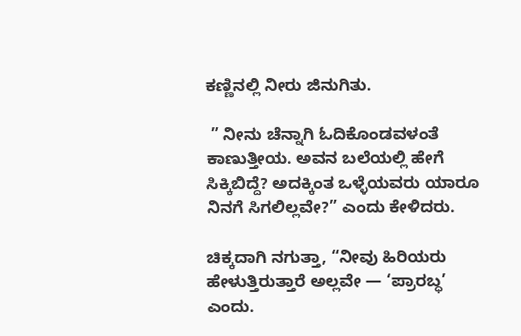ಕಣ್ಣಿನಲ್ಲಿ ನೀರು ಜಿನುಗಿತು.

 ” ನೀನು ಚೆನ್ನಾಗಿ ಓದಿಕೊಂಡವಳಂತೆ ಕಾಣುತ್ತೀಯ. ಅವನ ಬಲೆಯಲ್ಲಿ ಹೇಗೆ ಸಿಕ್ಕಿಬಿದ್ದೆ? ಅದಕ್ಕಿಂತ ಒಳ್ಳೆಯವರು ಯಾರೂ ನಿನಗೆ ಸಿಗಲಿಲ್ಲವೇ?” ಎಂದು ಕೇಳಿದರು.

ಚಿಕ್ಕದಾಗಿ ನಗುತ್ತಾ, “ನೀವು ಹಿರಿಯರು ಹೇಳುತ್ತಿರುತ್ತಾರೆ ಅಲ್ಲವೇ — ‘ಪ್ರಾರಬ್ಧ’ ಎಂದು.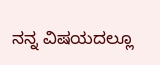ನನ್ನ ವಿಷಯದಲ್ಲೂ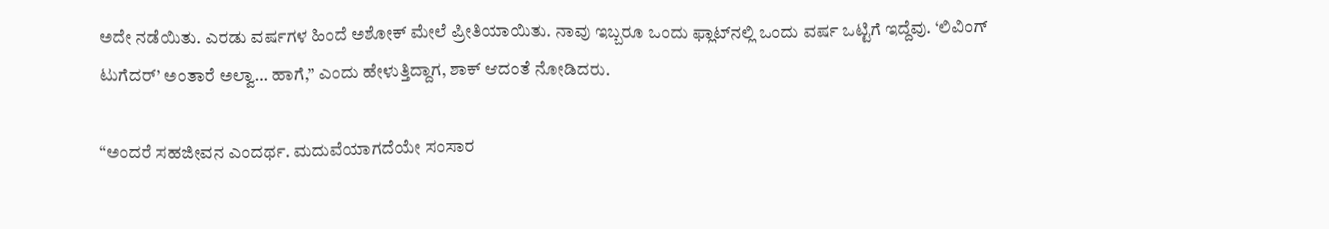ಅದೇ ನಡೆಯಿತು. ಎರಡು ವರ್ಷಗಳ ಹಿಂದೆ ಅಶೋಕ್ ಮೇಲೆ ಪ್ರೀತಿಯಾಯಿತು. ನಾವು ಇಬ್ಬರೂ ಒಂದು ಫ್ಲಾಟ್‌ನಲ್ಲಿ ಒಂದು ವರ್ಷ ಒಟ್ಟಿಗೆ ಇದ್ದೆವು. ‘ಲಿವಿಂಗ್ ಟುಗೆದರ್’ ಅಂತಾರೆ ಅಲ್ವಾ… ಹಾಗೆ,” ಎಂದು ಹೇಳುತ್ತಿದ್ದಾಗ, ಶಾಕ್ ಆದಂತೆ ನೋಡಿದರು.

“ಅಂದರೆ ಸಹಜೀವನ ಎಂದರ್ಥ. ಮದುವೆಯಾಗದೆಯೇ ಸಂಸಾರ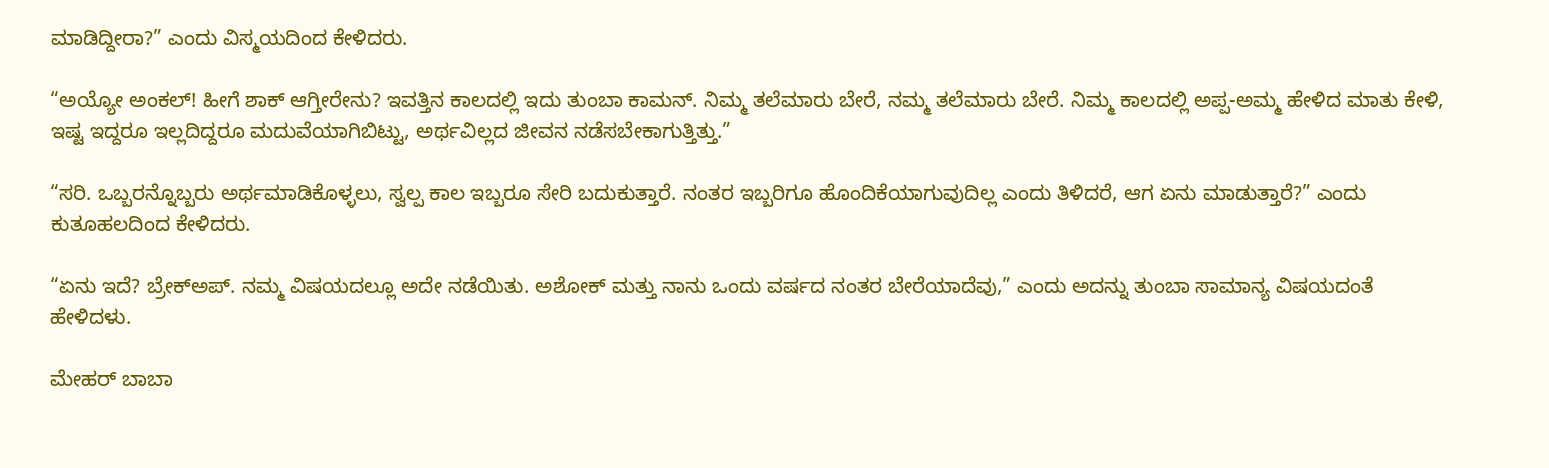ಮಾಡಿದ್ದೀರಾ?” ಎಂದು ವಿಸ್ಮಯದಿಂದ ಕೇಳಿದರು.

“ಅಯ್ಯೋ ಅಂಕಲ್! ಹೀಗೆ ಶಾಕ್ ಆಗ್ತೀರೇನು? ಇವತ್ತಿನ ಕಾಲದಲ್ಲಿ ಇದು ತುಂಬಾ ಕಾಮನ್. ನಿಮ್ಮ ತಲೆಮಾರು ಬೇರೆ, ನಮ್ಮ ತಲೆಮಾರು ಬೇರೆ. ನಿಮ್ಮ ಕಾಲದಲ್ಲಿ ಅಪ್ಪ-ಅಮ್ಮ ಹೇಳಿದ ಮಾತು ಕೇಳಿ, ಇಷ್ಟ ಇದ್ದರೂ ಇಲ್ಲದಿದ್ದರೂ ಮದುವೆಯಾಗಿಬಿಟ್ಟು, ಅರ್ಥವಿಲ್ಲದ ಜೀವನ ನಡೆಸಬೇಕಾಗುತ್ತಿತ್ತು.”

“ಸರಿ. ಒಬ್ಬರನ್ನೊಬ್ಬರು ಅರ್ಥಮಾಡಿಕೊಳ್ಳಲು, ಸ್ವಲ್ಪ ಕಾಲ ಇಬ್ಬರೂ ಸೇರಿ ಬದುಕುತ್ತಾರೆ. ನಂತರ ಇಬ್ಬರಿಗೂ ಹೊಂದಿಕೆಯಾಗುವುದಿಲ್ಲ ಎಂದು ತಿಳಿದರೆ, ಆಗ ಏನು ಮಾಡುತ್ತಾರೆ?” ಎಂದು ಕುತೂಹಲದಿಂದ ಕೇಳಿದರು.

“ಏನು ಇದೆ? ಬ್ರೇಕ್‌ಅಪ್. ನಮ್ಮ ವಿಷಯದಲ್ಲೂ ಅದೇ ನಡೆಯಿತು. ಅಶೋಕ್ ಮತ್ತು ನಾನು ಒಂದು ವರ್ಷದ ನಂತರ ಬೇರೆಯಾದೆವು,” ಎಂದು ಅದನ್ನು ತುಂಬಾ ಸಾಮಾನ್ಯ ವಿಷಯದಂತೆ ಹೇಳಿದಳು.

ಮೇಹರ್ ಬಾಬಾ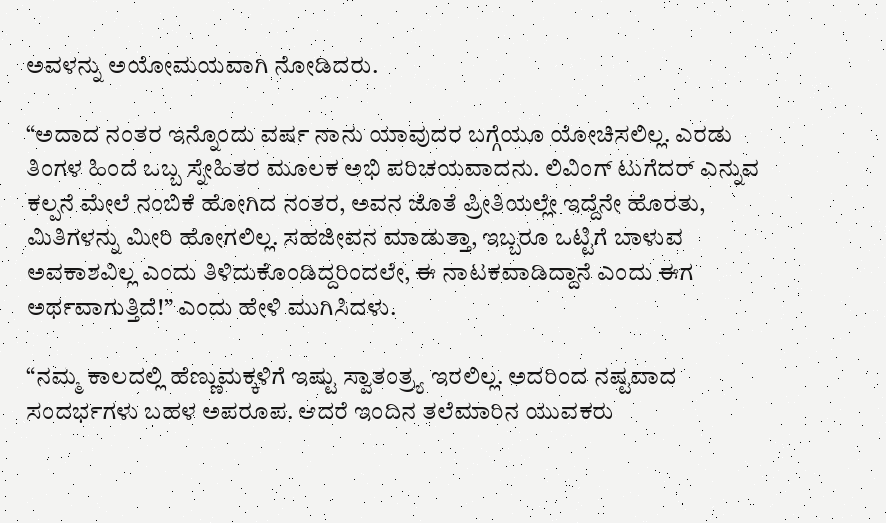ಅವಳನ್ನು ಅಯೋಮಯವಾಗಿ ನೋಡಿದರು.

“ಅದಾದ ನಂತರ ಇನ್ನೊಂದು ವರ್ಷ ನಾನು ಯಾವುದರ ಬಗ್ಗೆಯೂ ಯೋಚಿಸಲಿಲ್ಲ. ಎರಡು ತಿಂಗಳ ಹಿಂದೆ ಒಬ್ಬ ಸ್ನೇಹಿತರ ಮೂಲಕ ಅಭಿ ಪರಿಚಯವಾದನು. ಲಿವಿಂಗ್ ಟುಗೆದರ್ ಎನ್ನುವ ಕಲ್ಪನೆ ಮೇಲೆ ನಂಬಿಕೆ ಹೋಗಿದ ನಂತರ, ಅವನ ಜೊತೆ ಪ್ರೀತಿಯಲ್ಲೇ ಇದ್ದೆನೇ ಹೊರತು, ಮಿತಿಗಳನ್ನು ಮೀರಿ ಹೋಗಲಿಲ್ಲ. ಸಹಜೀವನ ಮಾಡುತ್ತಾ, ಇಬ್ಬರೂ ಒಟ್ಟಿಗೆ ಬಾಳುವ ಅವಕಾಶವಿಲ್ಲ ಎಂದು ತಿಳಿದುಕೊಂಡಿದ್ದರಿಂದಲೇ, ಈ ನಾಟಕವಾಡಿದ್ದಾನೆ ಎಂದು ಈಗ ಅರ್ಥವಾಗುತ್ತಿದೆ!” ಎಂದು ಹೇಳಿ ಮುಗಿಸಿದಳು.

“ನಮ್ಮ ಕಾಲದಲ್ಲಿ ಹೆಣ್ಣುಮಕ್ಕಳಿಗೆ ಇಷ್ಟು ಸ್ವಾತಂತ್ರ್ಯ ಇರಲಿಲ್ಲ. ಅದರಿಂದ ನಷ್ಟವಾದ ಸಂದರ್ಭಗಳು ಬಹಳ ಅಪರೂಪ. ಆದರೆ ಇಂದಿನ ತಲೆಮಾರಿನ ಯುವಕರು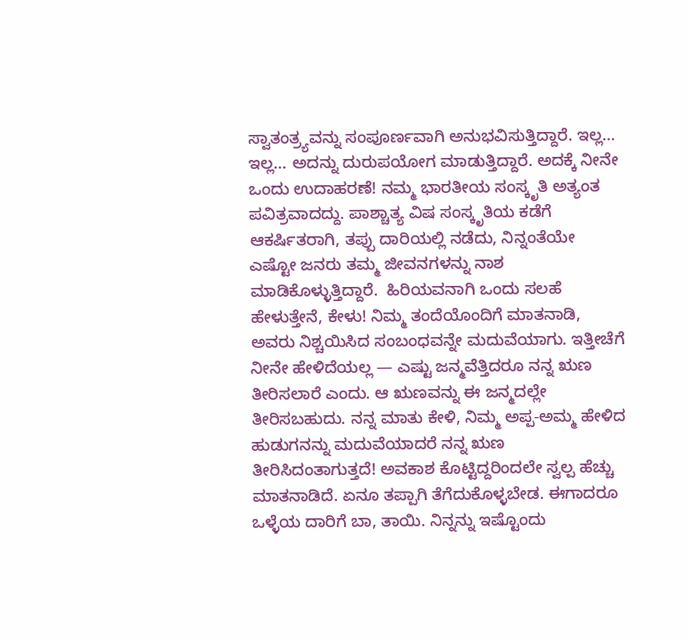ಸ್ವಾತಂತ್ರ್ಯವನ್ನು ಸಂಪೂರ್ಣವಾಗಿ ಅನುಭವಿಸುತ್ತಿದ್ದಾರೆ. ಇಲ್ಲ… ಇಲ್ಲ… ಅದನ್ನು ದುರುಪಯೋಗ ಮಾಡುತ್ತಿದ್ದಾರೆ. ಅದಕ್ಕೆ ನೀನೇ ಒಂದು ಉದಾಹರಣೆ! ನಮ್ಮ ಭಾರತೀಯ ಸಂಸ್ಕೃತಿ ಅತ್ಯಂತ ಪವಿತ್ರವಾದದ್ದು. ಪಾಶ್ಚಾತ್ಯ ವಿಷ ಸಂಸ್ಕೃತಿಯ ಕಡೆಗೆ ಆಕರ್ಷಿತರಾಗಿ, ತಪ್ಪು ದಾರಿಯಲ್ಲಿ ನಡೆದು, ನಿನ್ನಂತೆಯೇ ಎಷ್ಟೋ ಜನರು ತಮ್ಮ ಜೀವನಗಳನ್ನು ನಾಶ ಮಾಡಿಕೊಳ್ಳುತ್ತಿದ್ದಾರೆ.  ಹಿರಿಯವನಾಗಿ ಒಂದು ಸಲಹೆ ಹೇಳುತ್ತೇನೆ, ಕೇಳು! ನಿಮ್ಮ ತಂದೆಯೊಂದಿಗೆ ಮಾತನಾಡಿ, ಅವರು ನಿಶ್ಚಯಿಸಿದ ಸಂಬಂಧವನ್ನೇ ಮದುವೆಯಾಗು. ಇತ್ತೀಚೆಗೆ ನೀನೇ ಹೇಳಿದೆಯಲ್ಲ — ಎಷ್ಟು ಜನ್ಮವೆತ್ತಿದರೂ ನನ್ನ ಋಣ ತೀರಿಸಲಾರೆ ಎಂದು. ಆ ಋಣವನ್ನು ಈ ಜನ್ಮದಲ್ಲೇ ತೀರಿಸಬಹುದು. ನನ್ನ ಮಾತು ಕೇಳಿ, ನಿಮ್ಮ ಅಪ್ಪ-ಅಮ್ಮ ಹೇಳಿದ ಹುಡುಗನನ್ನು ಮದುವೆಯಾದರೆ ನನ್ನ ಋಣ ತೀರಿಸಿದಂತಾಗುತ್ತದೆ! ಅವಕಾಶ ಕೊಟ್ಟಿದ್ದರಿಂದಲೇ ಸ್ವಲ್ಪ ಹೆಚ್ಚು ಮಾತನಾಡಿದೆ. ಏನೂ ತಪ್ಪಾಗಿ ತೆಗೆದುಕೊಳ್ಳಬೇಡ. ಈಗಾದರೂ ಒಳ್ಳೆಯ ದಾರಿಗೆ ಬಾ, ತಾಯಿ. ನಿನ್ನನ್ನು ಇಷ್ಟೊಂದು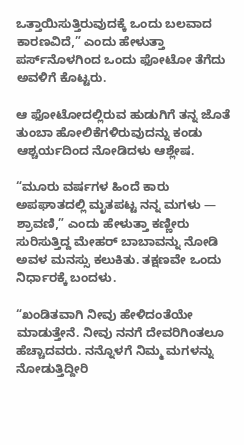ಒತ್ತಾಯಿಸುತ್ತಿರುವುದಕ್ಕೆ ಒಂದು ಬಲವಾದ ಕಾರಣವಿದೆ,” ಎಂದು ಹೇಳುತ್ತಾ ಪರ್ಸ್‌ನೊಳಗಿಂದ ಒಂದು ಫೋಟೋ ತೆಗೆದು ಅವಳಿಗೆ ಕೊಟ್ಟರು.

ಆ ಫೋಟೋದಲ್ಲಿರುವ ಹುಡುಗಿಗೆ ತನ್ನ ಜೊತೆ ತುಂಬಾ ಹೋಲಿಕೆಗಳಿರುವುದನ್ನು ಕಂಡು ಆಶ್ಚರ್ಯದಿಂದ ನೋಡಿದಳು ಆಶ್ಲೇಷ.

“ಮೂರು ವರ್ಷಗಳ ಹಿಂದೆ ಕಾರು ಅಪಘಾತದಲ್ಲಿ ಮೃತಪಟ್ಟ ನನ್ನ ಮಗಳು — ಶ್ರಾವಣಿ,” ಎಂದು ಹೇಳುತ್ತಾ ಕಣ್ಣೀರು ಸುರಿಸುತ್ತಿದ್ದ ಮೇಹರ್ ಬಾಬಾವನ್ನು ನೋಡಿ ಅವಳ ಮನಸ್ಸು ಕಲುಕಿತು. ತಕ್ಷಣವೇ ಒಂದು ನಿರ್ಧಾರಕ್ಕೆ ಬಂದಳು.

“ಖಂಡಿತವಾಗಿ ನೀವು ಹೇಳಿದಂತೆಯೇ ಮಾಡುತ್ತೇನೆ. ನೀವು ನನಗೆ ದೇವರಿಗಿಂತಲೂ ಹೆಚ್ಚಾದವರು. ನನ್ನೊಳಗೆ ನಿಮ್ಮ ಮಗಳನ್ನು ನೋಡುತ್ತಿದ್ದೀರಿ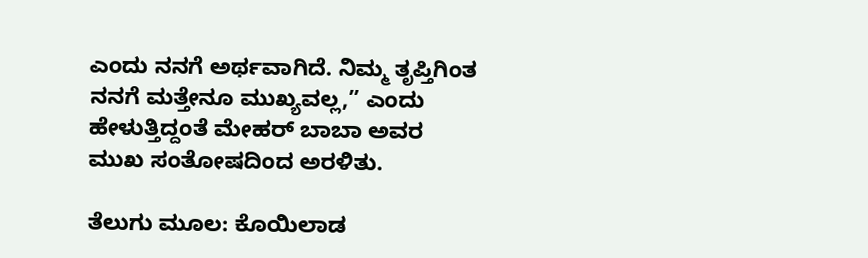ಎಂದು ನನಗೆ ಅರ್ಥವಾಗಿದೆ. ನಿಮ್ಮ ತೃಪ್ತಿಗಿಂತ ನನಗೆ ಮತ್ತೇನೂ ಮುಖ್ಯವಲ್ಲ,” ಎಂದು ಹೇಳುತ್ತಿದ್ದಂತೆ ಮೇಹರ್ ಬಾಬಾ ಅವರ ಮುಖ ಸಂತೋಷದಿಂದ ಅರಳಿತು.

ತೆಲುಗು ಮೂಲ: ಕೊಯಿಲಾಡ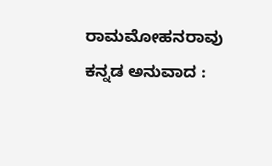ರಾಮಮೋಹನರಾವು
ಕನ್ನಡ ಅನುವಾದ :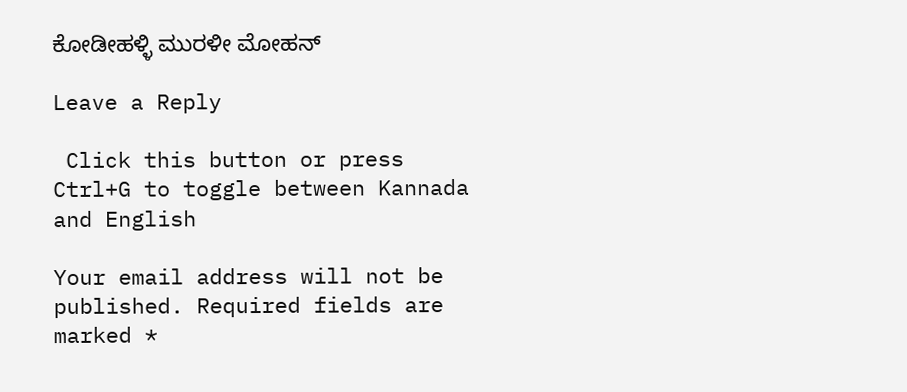ಕೋಡೀಹಳ್ಳಿ ಮುರಳೀ ಮೋಹನ್

Leave a Reply

 Click this button or press Ctrl+G to toggle between Kannada and English

Your email address will not be published. Required fields are marked *